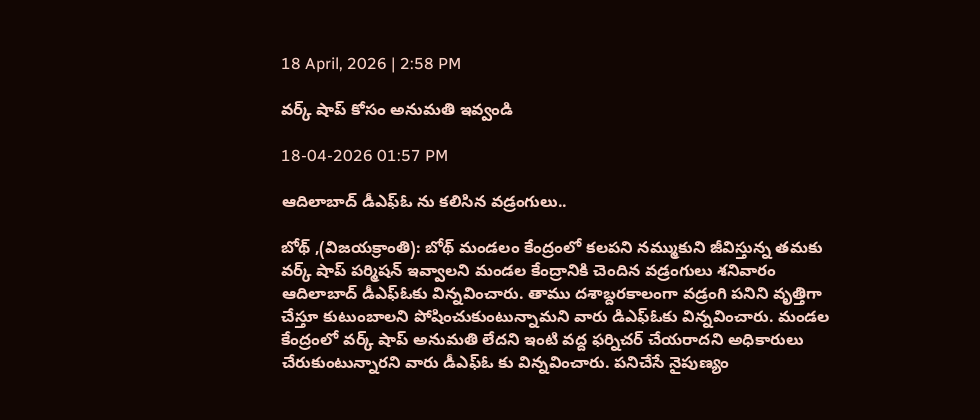18 April, 2026 | 2:58 PM

వర్క్ షాప్ కోసం అనుమతి ఇవ్వండి

18-04-2026 01:57 PM

ఆదిలాబాద్ డీఎఫ్ఓ ను కలిసిన వడ్రంగులు..

బోథ్ ,(విజయక్రాంతి): బోథ్ మండలం కేంద్రంలో కలపని నమ్ముకుని జీవిస్తున్న తమకు వర్క్ షాప్ పర్మిషన్ ఇవ్వాలని మండల కేంద్రానికి చెందిన వడ్రంగులు శనివారం ఆదిలాబాద్ డీఎఫ్ఓకు విన్నవించారు. తాము దశాబ్దరకాలంగా వడ్రంగి పనిని వృత్తిగా చేస్తూ కుటుంబాలని పోషించుకుంటున్నామని వారు డిఎఫ్ఓకు విన్నవించారు. మండల కేంద్రంలో వర్క్ షాప్ అనుమతి లేదని ఇంటి వద్ద ఫర్నిచర్ చేయరాదని అధికారులు చేరుకుంటున్నారని వారు డీఎఫ్ఓ కు విన్నవించారు. పనిచేసే నైపుణ్యం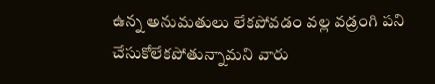ఉన్న అనుమతులు లేకపోవడం వల్ల వడ్రంగి పని చేసుకోలేకపోతున్నామని వారు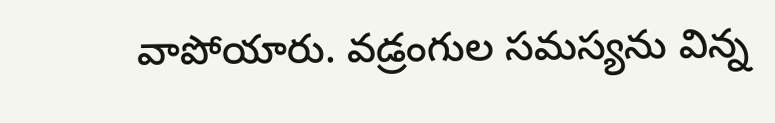వాపోయారు. వడ్రంగుల సమస్యను విన్న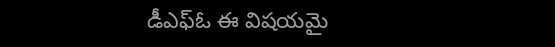డీఎఫ్ఓ ఈ విషయమై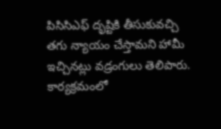పిసిసిఎఫ్ దృష్టికి తీసుకువచ్చి తగు న్యాయం చేస్తామని హామీ ఇచ్చినట్లు వడ్రంగులు తెలిపారు. కార్యక్రమంలో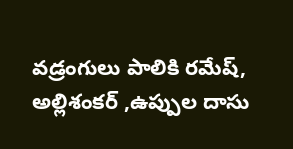వడ్రంగులు పాలికి రమేష్, అల్లిశంకర్ ,ఉప్పుల దాసు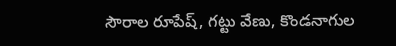సౌరాల రూపేష్, గట్టు వేణు, కొండనాగుల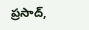ప్రసాద్,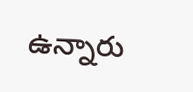ఉన్నారు